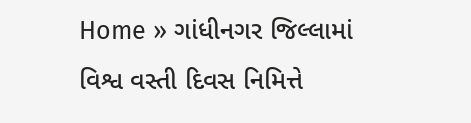Home » ગાંધીનગર જિલ્લામાં વિશ્વ વસ્તી દિવસ નિમિત્તે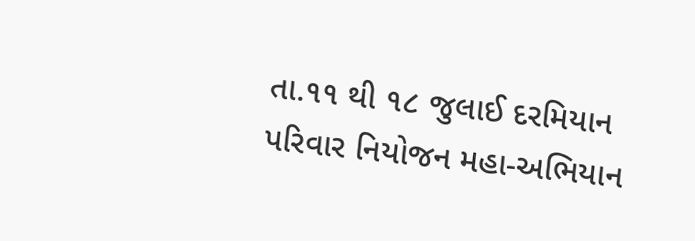તા.૧૧ થી ૧૮ જુલાઈ દરમિયાન પરિવાર નિયોજન મહા-અભિયાન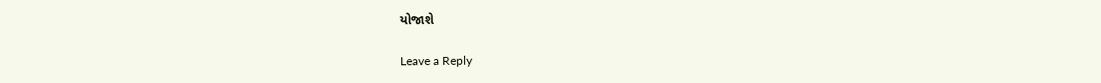યોજાશે

Leave a Reply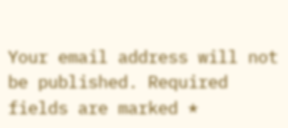Your email address will not be published. Required fields are marked *